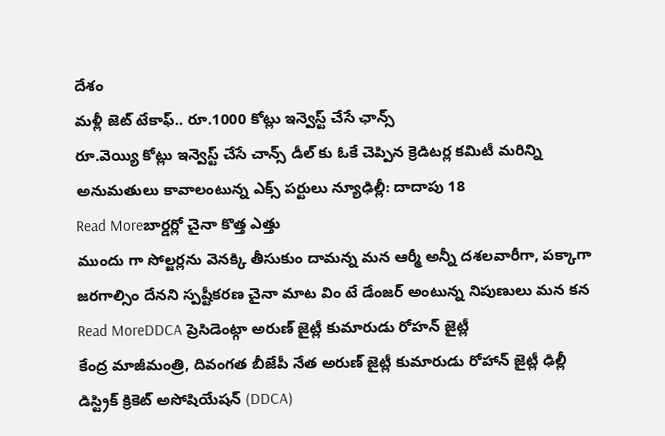దేశం
మళ్లీ జెట్ టేకాఫ్.. రూ.1000 కోట్లు ఇన్వెస్ట్ చేసే ఛాన్స్
రూ.వెయ్యి కోట్లు ఇన్వెస్ట్ చేసే చాన్స్ డీల్ కు ఓకే చెప్పిన క్రెడిటర్ల కమిటీ మరిన్ని అనుమతులు కావాలంటున్న ఎక్స్ పర్టులు న్యూఢిల్లీ: దాదాపు 18
Read Moreబార్డర్లో చైనా కొత్త ఎత్తు
ముందు గా సోల్జర్లను వెనక్కి తీసుకుం దామన్న మన ఆర్మీ అన్నీ దశలవారీగా, పక్కాగా జరగాల్సిం దేనని స్పష్టీకరణ చైనా మాట విం టే డేంజర్ అంటున్న నిపుణులు మన కన
Read MoreDDCA ప్రెసిడెంట్గా అరుణ్ జైట్లీ కుమారుడు రోహన్ జైట్లీ
కేంద్ర మాజీమంత్రి, దివంగత బీజేపీ నేత అరుణ్ జైట్లీ కుమారుడు రోహాన్ జైట్లీ ఢిల్లీ డిస్ట్రిక్ క్రికెట్ అసోషియేషన్ (DDCA)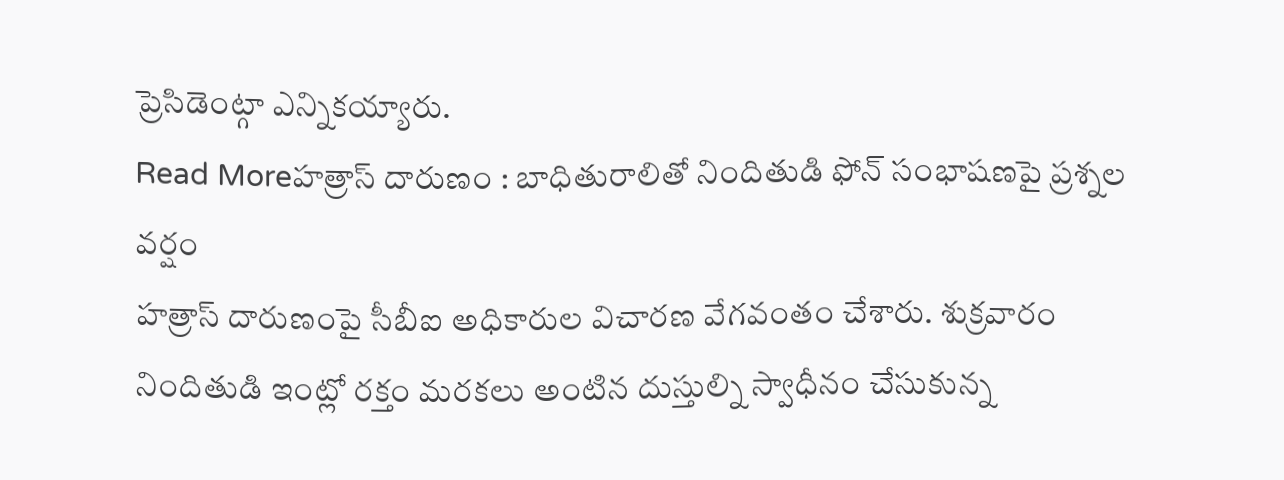ప్రెసిడెంట్గా ఎన్నికయ్యారు.
Read Moreహత్రాస్ దారుణం : బాధితురాలితో నిందితుడి ఫోన్ సంభాషణపై ప్రశ్నల వర్షం
హత్రాస్ దారుణంపై సీబీఐ అధికారుల విచారణ వేగవంతం చేశారు. శుక్రవారం నిందితుడి ఇంట్లో రక్తం మరకలు అంటిన దుస్తుల్ని స్వాధీనం చేసుకున్న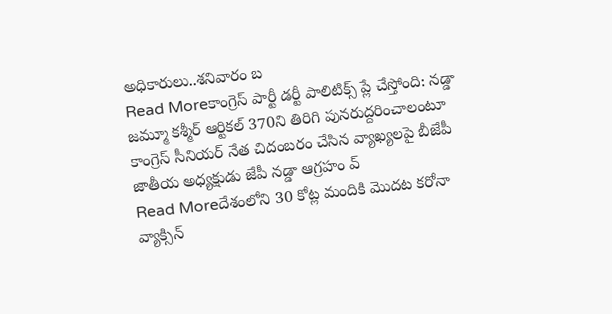అధికారులు..శనివారం బ
Read Moreకాంగ్రెస్ పార్టీ డర్టీ పాలిటిక్స్ ప్లే చేస్తోంది: నడ్డా
జమ్మూ కశ్మీర్ ఆర్టికల్ 370ని తిరిగి పునరుద్దరించాలంటూ కాంగ్రెస్ సీనియర్ నేత చిదంబరం చేసిన వ్యాఖ్యలపై బీజేపీ జాతీయ అధ్యక్షుడు జేపీ నడ్డా ఆగ్రహం వ్
Read Moreదేశంలోని 30 కోట్ల మందికి మొదట కరోనా వ్యాక్సిన్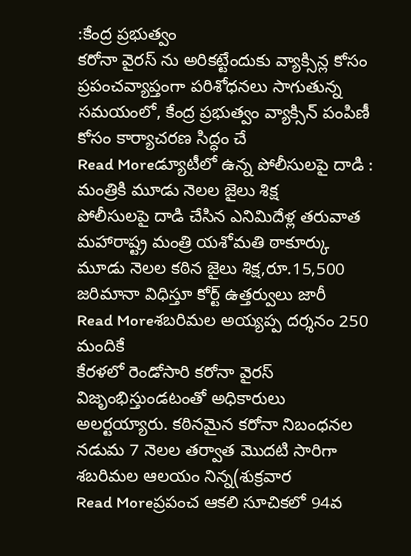:కేంద్ర ప్రభుత్వం
కరోనా వైరస్ ను అరికట్టేందుకు వ్యాక్సిన్ల కోసం ప్రపంచవ్యాప్తంగా పరిశోధనలు సాగుతున్న సమయంలో, కేంద్ర ప్రభుత్వం వ్యాక్సిన్ పంపిణీ కోసం కార్యాచరణ సిద్ధం చే
Read Moreడ్యూటీలో ఉన్న పోలీసులపై దాడి : మంత్రికి మూడు నెలల జైలు శిక్ష
పోలీసులపై దాడి చేసిన ఎనిమిదేళ్ల తరువాత మహారాష్ట్ర మంత్రి యశోమతి ఠాకూర్కు మూడు నెలల కఠిన జైలు శిక్ష,రూ.15,500 జరిమానా విధిస్తూ కోర్ట్ ఉత్తర్వులు జారీ
Read Moreశబరిమల అయ్యప్ప దర్శనం 250 మందికే
కేరళలో రెండోసారి కరోనా వైరస్ విజృంభిస్తుండటంతో అధికారులు అలర్టయ్యారు. కఠినమైన కరోనా నిబంధనల నడుమ 7 నెలల తర్వాత మొదటి సారిగా శబరిమల ఆలయం నిన్న(శుక్రవార
Read Moreప్రపంచ ఆకలి సూచికలో 94వ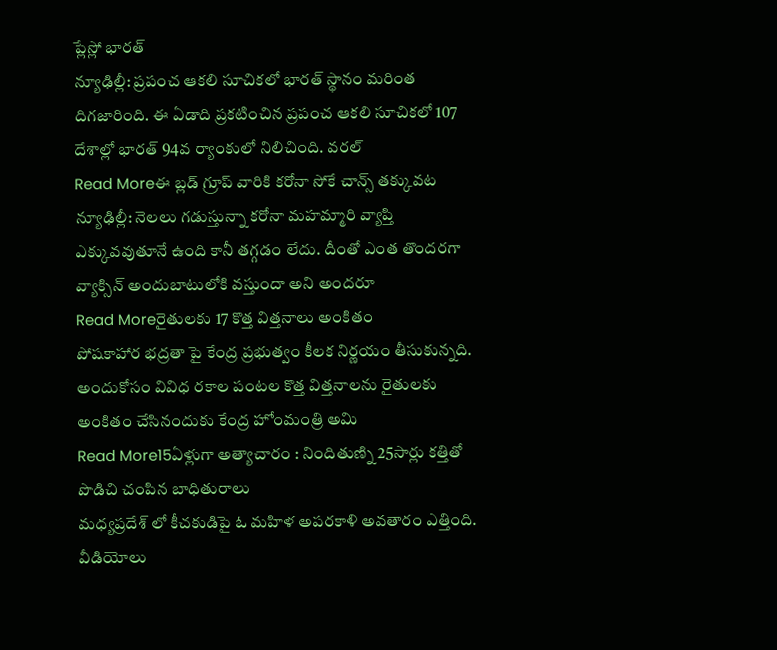ప్లేస్లో భారత్
న్యూఢిల్లీ: ప్రపంచ ఆకలి సూచికలో భారత్ స్థానం మరింత దిగజారింది. ఈ ఏడాది ప్రకటించిన ప్రపంచ ఆకలి సూచికలో 107 దేశాల్లో భారత్ 94వ ర్యాంకులో నిలిచింది. వరల్
Read Moreఈ బ్లడ్ గ్రూప్ వారికి కరోనా సోకే చాన్స్ తక్కువట
న్యూఢిల్లీ: నెలలు గడుస్తున్నా కరోనా మహమ్మారి వ్యాప్తి ఎక్కువవుతూనే ఉంది కానీ తగ్గడం లేదు. దీంతో ఎంత తొందరగా వ్యాక్సిన్ అందుబాటులోకి వస్తుందా అని అందరూ
Read Moreరైతులకు 17 కొత్త విత్తనాలు అంకితం
పోషకాహార భద్రతా పై కేంద్ర ప్రభుత్వం కీలక నిర్ణయం తీసుకున్నది. అందుకోసం వివిధ రకాల పంటల కొత్త విత్తనాలను రైతులకు అంకితం చేసినందుకు కేంద్ర హోంమంత్రి అమి
Read More15ఏళ్లుగా అత్యాచారం : నిందితుణ్ని 25సార్లు కత్తితో పొడిచి చంపిన బాధితురాలు
మధ్యప్రదేశ్ లో కీచకుడిపై ఓ మహిళ అపరకాళి అవతారం ఎత్తింది. వీడియోలు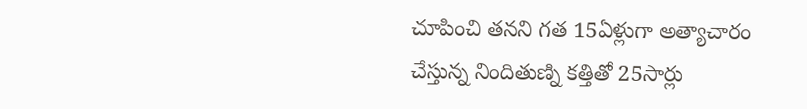చూపించి తనని గత 15ఏళ్లుగా అత్యాచారం చేస్తున్న నిందితుణ్ని కత్తితో 25సార్లు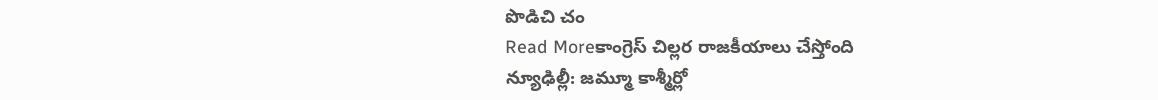పొడిచి చం
Read Moreకాంగ్రెస్ చిల్లర రాజకీయాలు చేస్తోంది
న్యూఢిల్లీ: జమ్మూ కాశ్మీర్లో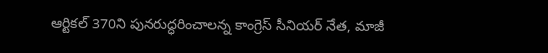ఆర్టికల్ 370ని పునరుద్ధరించాలన్న కాంగ్రెస్ సీనియర్ నేత, మాజీ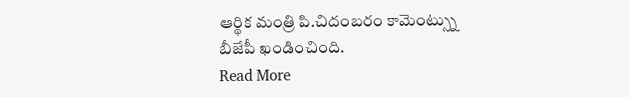ఆర్థిక మంత్రి పి.చిదంబరం కామెంట్స్ను బీజేపీ ఖండించింది.
Read More